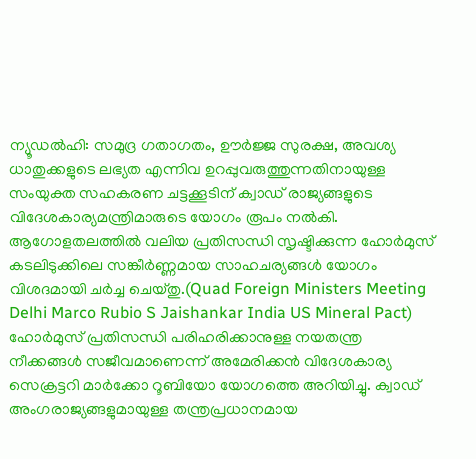ന്യൂഡൽഹി: സമുദ്ര ഗതാഗതം, ഊർജ്ജ സുരക്ഷ, അവശ്യ ധാതുക്കളുടെ ലഭ്യത എന്നിവ ഉറപ്പുവരുത്തുന്നതിനായുള്ള സംയുക്ത സഹകരണ ചട്ടക്കൂടിന് ക്വാഡ് രാജ്യങ്ങളുടെ വിദേശകാര്യമന്ത്രിമാരുടെ യോഗം രൂപം നൽകി. ആഗോളതലത്തിൽ വലിയ പ്രതിസന്ധി സൃഷ്ടിക്കുന്ന ഹോർമുസ് കടലിടുക്കിലെ സങ്കീർണ്ണമായ സാഹചര്യങ്ങൾ യോഗം വിശദമായി ചർച്ച ചെയ്തു.(Quad Foreign Ministers Meeting Delhi Marco Rubio S Jaishankar India US Mineral Pact)
ഹോർമുസ് പ്രതിസന്ധി പരിഹരിക്കാനുള്ള നയതന്ത്ര നീക്കങ്ങൾ സജീവമാണെന്ന് അമേരിക്കൻ വിദേശകാര്യ സെക്രട്ടറി മാർക്കോ റൂബിയോ യോഗത്തെ അറിയിച്ചു. ക്വാഡ് അംഗരാജ്യങ്ങളുമായുള്ള തന്ത്രപ്രധാനമായ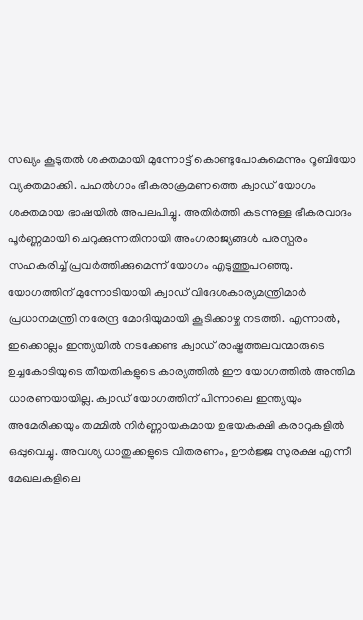സഖ്യം കൂടുതൽ ശക്തമായി മുന്നോട്ട് കൊണ്ടുപോകുമെന്നും റൂബിയോ വ്യക്തമാക്കി. പഹൽഗാം ഭീകരാക്രമണത്തെ ക്വാഡ് യോഗം ശക്തമായ ഭാഷയിൽ അപലപിച്ചു. അതിർത്തി കടന്നുള്ള ഭീകരവാദം പൂർണ്ണമായി ചെറുക്കുന്നതിനായി അംഗരാജ്യങ്ങൾ പരസ്പരം സഹകരിച്ച് പ്രവർത്തിക്കുമെന്ന് യോഗം എടുത്തുപറഞ്ഞു.
യോഗത്തിന് മുന്നോടിയായി ക്വാഡ് വിദേശകാര്യമന്ത്രിമാർ പ്രധാനമന്ത്രി നരേന്ദ്ര മോദിയുമായി കൂടിക്കാഴ്ച നടത്തി. എന്നാൽ, ഇക്കൊല്ലം ഇന്ത്യയിൽ നടക്കേണ്ട ക്വാഡ് രാഷ്ട്രത്തലവന്മാരുടെ ഉച്ചകോടിയുടെ തീയതികളുടെ കാര്യത്തിൽ ഈ യോഗത്തിൽ അന്തിമ ധാരണയായില്ല. ക്വാഡ് യോഗത്തിന് പിന്നാലെ ഇന്ത്യയും അമേരിക്കയും തമ്മിൽ നിർണ്ണായകമായ ഉഭയകക്ഷി കരാറുകളിൽ ഒപ്പുവെച്ചു. അവശ്യ ധാതുക്കളുടെ വിതരണം, ഊർജ്ജ സുരക്ഷ എന്നീ മേഖലകളിലെ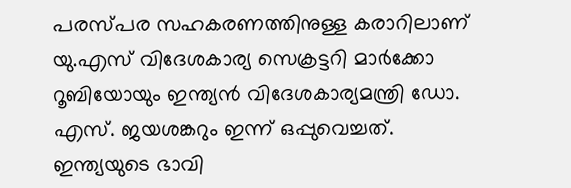പരസ്പര സഹകരണത്തിനുള്ള കരാറിലാണ് യു.എസ് വിദേശകാര്യ സെക്രട്ടറി മാർക്കോ റൂബിയോയും ഇന്ത്യൻ വിദേശകാര്യമന്ത്രി ഡോ. എസ്. ജയശങ്കറും ഇന്ന് ഒപ്പുവെച്ചത്. ഇന്ത്യയുടെ ഭാവി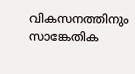വികസനത്തിനും സാങ്കേതിക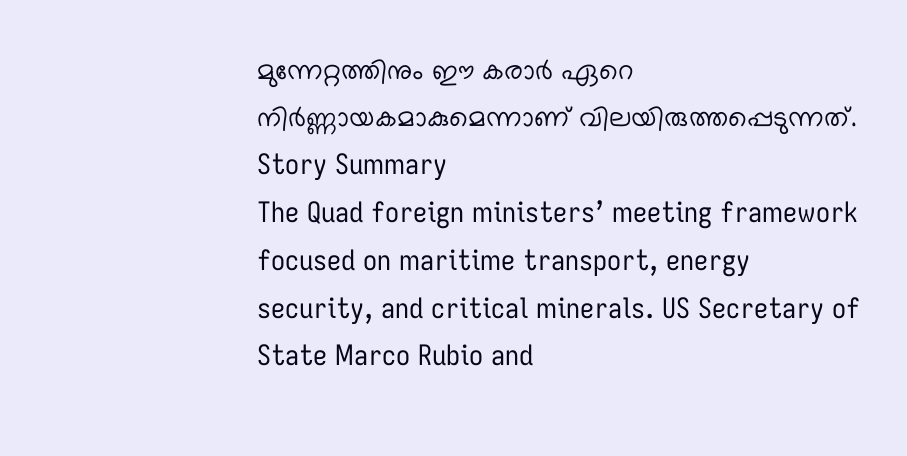മുന്നേറ്റത്തിനും ഈ കരാർ ഏറെ നിർണ്ണായകമാകുമെന്നാണ് വിലയിരുത്തപ്പെടുന്നത്.
Story Summary
The Quad foreign ministers’ meeting framework focused on maritime transport, energy security, and critical minerals. US Secretary of State Marco Rubio and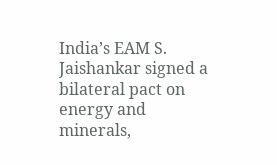India’s EAM S. Jaishankar signed a bilateral pact on energy and minerals,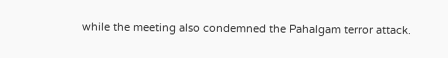while the meeting also condemned the Pahalgam terror attack.